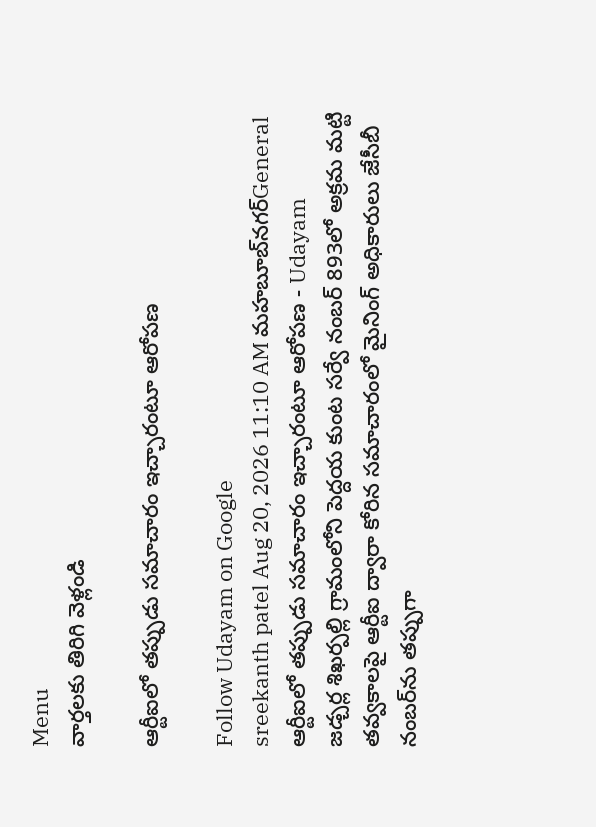Menu
వార్తలకు తిరిగి వెళ్లండి

ఆర్టీఐలో తప్పుడు సమాచారం ఇచ్చారంటూ ఆరోపణ

Follow Udayam on Google
sreekanth patel Aug 20, 2026 11:10 AM మహబూబ్‌నగర్General
ఆర్టీఐలో తప్పుడు సమాచారం ఇచ్చారంటూ ఆరోపణ - Udayam
జడ్చర్ల శిఖర్పల్లి గ్రామంలోని పెద్దయ కుంట సర్వే నంబర్ 893లో అక్రమ మట్టి తవ్వకాలపై ఆర్టీఐ ద్వారా కోరిన సమాచారంలో మైనింగ్ అధికారులు జేసీబీ నంబర్‌ను తప్పుగా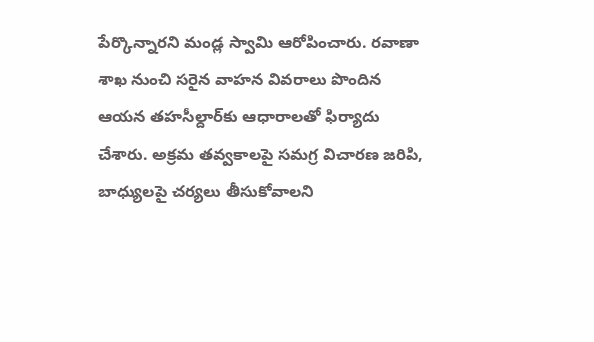పేర్కొన్నారని మండ్ల స్వామి ఆరోపించారు. రవాణా శాఖ నుంచి సరైన వాహన వివరాలు పొందిన ఆయన తహసీల్దార్‌కు ఆధారాలతో ఫిర్యాదు చేశారు. అక్రమ తవ్వకాలపై సమగ్ర విచారణ జరిపి, బాధ్యులపై చర్యలు తీసుకోవాలని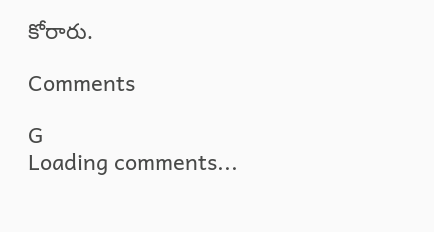కోరారు.

Comments

G
Loading comments...